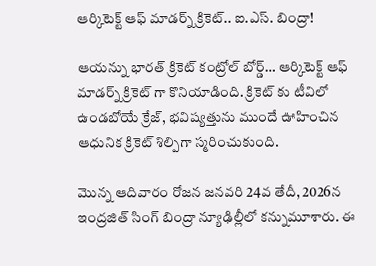ఆర్కిటెక్ట్ ఆఫ్ మాడర్న్ క్రికెట్.. ఐ.ఎస్. బింద్రా!

ఆయన్ను భారత్ క్రికెట్ కంట్రోల్ బోర్డ్… ఆర్కిటెక్ట్ ఆఫ్ మాడర్న్ క్రికెట్ గా కొనియాడింది. క్రికెట్ కు టీవిలో ఉండబోయే క్రేజ్, భవిష్యత్తును ముందే ఊహించిన ఆధునిక క్రికెట్ శిల్పిగా స్మరించుకుంది.

మొన్న ఆదివారం రోజన జనవరి 24వ తేదీ, 2026న ఇంద్రజిత్ సింగ్ బింద్రా న్యూఢిల్లీలో కన్నుమూశారు. ఈ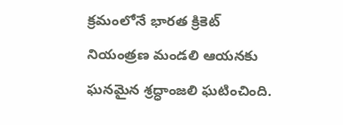క్రమంలోనే భారత క్రికెట్ నియంత్రణ మండలి ఆయనకు ఘనమైన శ్రద్ధాంజలి ఘటించింది.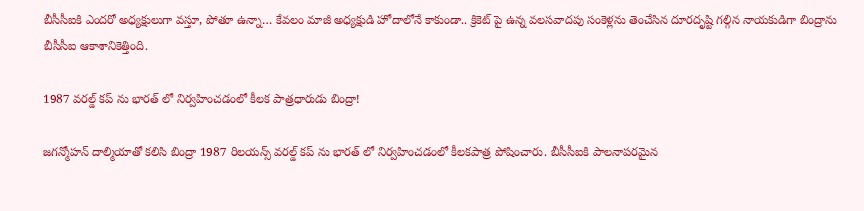బీసీసీఐకి ఎందరో అధ్యక్షులుగా వస్తూ, పోతూ ఉన్నా… కేవలం మాజీ అధ్యక్షుడి హోదాలోనే కాకుండా.. క్రికెట్ పై ఉన్న వలసవాదపు సంకెళ్లను తెంచేసిన దూరదృష్టి గల్గిన నాయకుడిగా బింద్రాను బీసీసీఐ ఆకాశానికెత్తింది.

1987 వరల్డ్ కప్ ను భారత్ లో నిర్వహించడంలో కీలక పాత్రధారుడు బింద్రా!

జగన్మోహన్ దాల్మియాతో కలిసి బింద్రా 1987 రిలయన్స్ వరల్డ్ కప్ ను భారత్ లో నిర్వహించడంలో కీలకపాత్ర పోషించారు. బీసీసీఐకి పాలనాపరమైన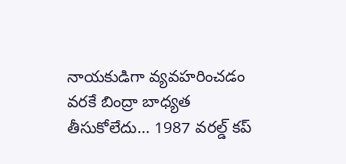నాయకుడిగా వ్యవహరించడం వరకే బింద్రా బాధ్యత తీసుకోలేదు… 1987 వరల్డ్ కప్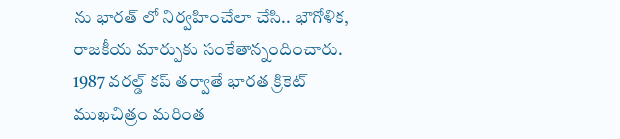ను భారత్ లో నిర్వహించేలా చేసి.. భౌగోళిక, రాజకీయ మార్పుకు సంకేతాన్నందించారు. 1987 వరల్డ్ కప్ తర్వాతే భారత క్రికెట్ ముఖచిత్రం మరింత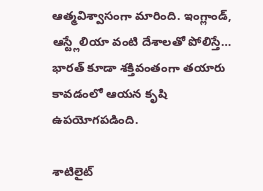ఆత్మవిశ్వాసంగా మారింది. ఇంగ్లాండ్, ఆస్ట్లేలియా వంటి దేశాలతో పోలిస్తే… భారత్ కూడా శక్తివంతంగా తయారు కావడంలో ఆయన కృషి ఉపయోగపడింది.

శాటిలైట్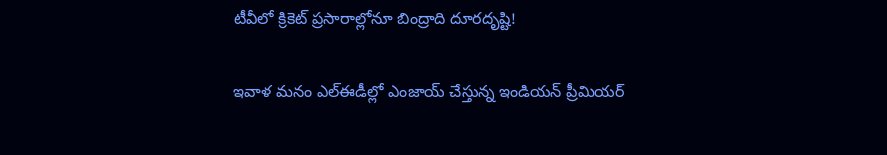టీవీలో క్రికెట్ ప్రసారాల్లోనూ బింద్రాది దూరదృష్టి!

ఇవాళ మనం ఎల్ఈడీల్లో ఎంజాయ్ చేస్తున్న ఇండియన్ ప్రీమియర్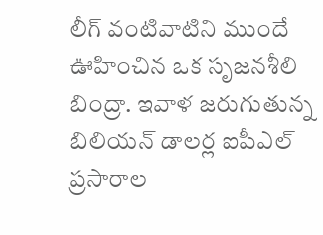లీగ్ వంటివాటిని ముందే ఊహించిన ఒక సృజనశీలి బింద్రా. ఇవాళ జరుగుతున్న బిలియన్ డాలర్ల ఐపీఎల్ ప్రసారాల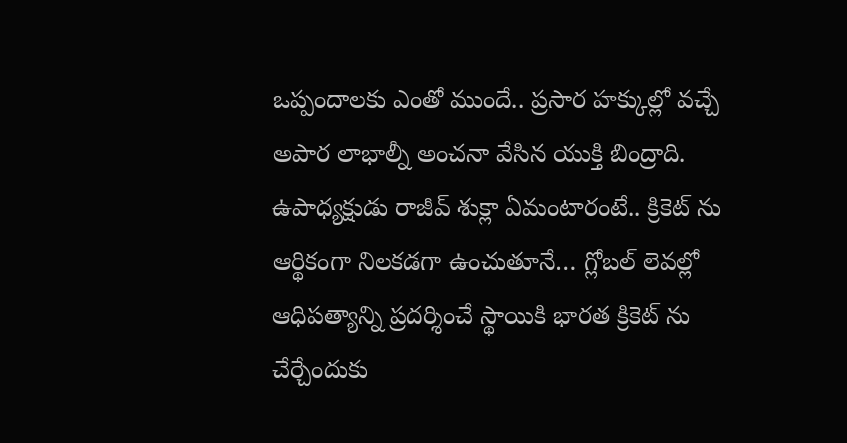ఒప్పందాలకు ఎంతో ముందే.. ప్రసార హక్కుల్లో వచ్చే అపార లాభాల్నీ అంచనా వేసిన యుక్తి బింద్రాది. ఉపాధ్యక్షుడు రాజీవ్ శుక్లా ఏమంటారంటే.. క్రికెట్ ను ఆర్థికంగా నిలకడగా ఉంచుతూనే… గ్లోబల్ లెవల్లో ఆధిపత్యాన్ని ప్రదర్శించే స్థాయికి భారత క్రికెట్ ను చేర్చేందుకు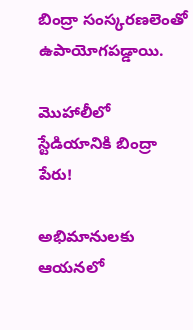బింద్రా సంస్కరణలెంతో ఉపాయోగపడ్డాయి.

మొహాలీలో స్టేడియానికి బింద్రా పేరు!

అభిమానులకు ఆయనలో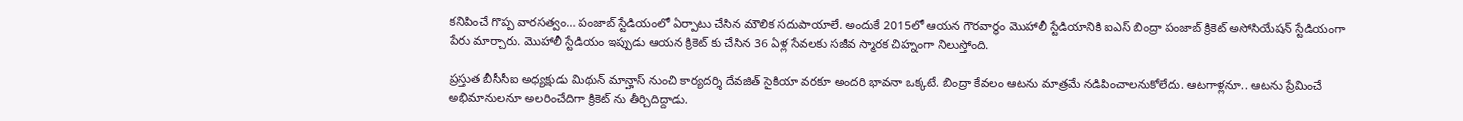కనిపించే గొప్ప వారసత్వం… పంజాబ్ స్టేడియంలో ఏర్పాటు చేసిన మౌలిక సదుపాయాలే. అందుకే 2015లో ఆయన గౌరవార్థం మొహాలీ స్టేడియానికి ఐఎస్ బింద్రా పంజాబ్ క్రికెట్ అసోసియేషన్ స్టేడియంగా పేరు మార్చారు. మొహాలీ స్టేడియం ఇప్పుడు ఆయన క్రికెట్ కు చేసిన 36 ఏళ్ల సేవలకు సజీవ స్మారక చిహ్నంగా నిలుస్తోంది.

ప్రస్తుత బీసీసీఐ అధ్యక్షుడు మిథున్ మాన్హాస్ నుంచి కార్యదర్శి దేవజిత్ సైకియా వరకూ అందరి భావనా ఒక్కటే. బింద్రా కేవలం ఆటను మాత్రమే నడిపించాలనుకోలేదు. ఆటగాళ్లనూ.. ఆటను ప్రేమించే అభిమానులనూ అలరించేదిగా క్రికెట్ ను తీర్చిదిద్దాడు.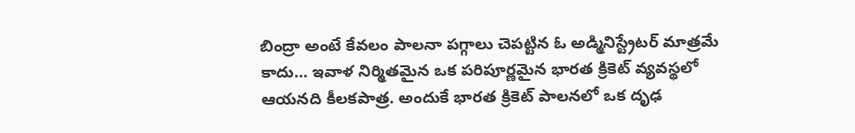బింద్రా అంటే కేవలం పాలనా పగ్గాలు చెపట్టిన ఓ అడ్మినిస్ట్రేటర్ మాత్రమే కాదు… ఇవాళ నిర్మితమైన ఒక పరిపూర్ణమైన భారత క్రికెట్ వ్యవస్థలో ఆయనది కీలకపాత్ర. అందుకే భారత క్రికెట్ పాలనలో ఒక దృఢ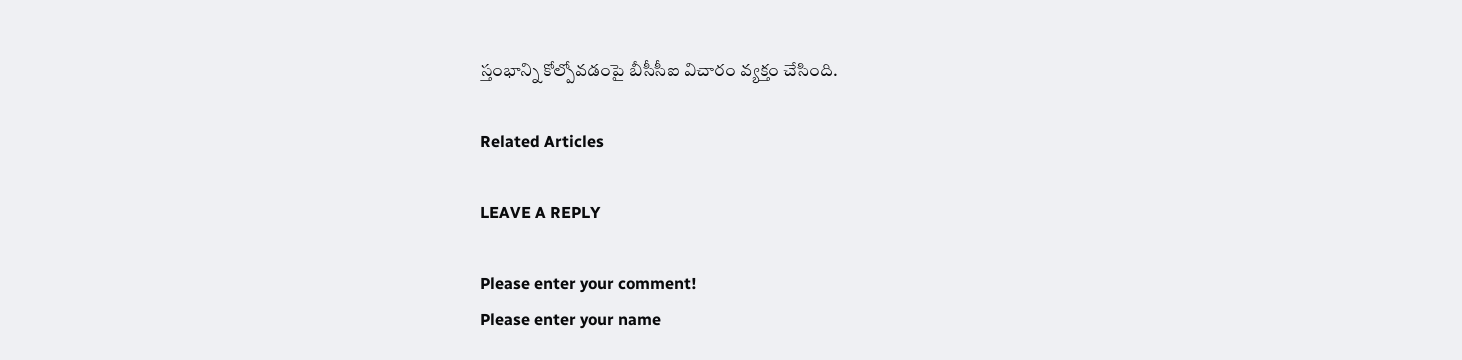స్తంభాన్ని కోల్పోవడంపై బీసీసీఐ విచారం వ్యక్తం చేసింది.

Related Articles

LEAVE A REPLY

Please enter your comment!
Please enter your name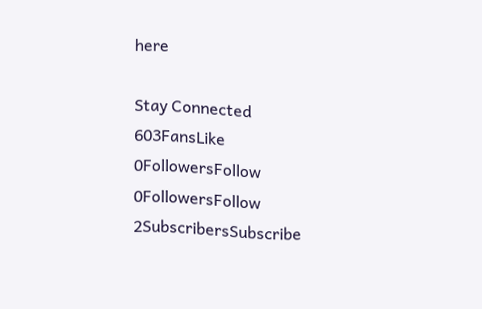here

Stay Connected
603FansLike
0FollowersFollow
0FollowersFollow
2SubscribersSubscribe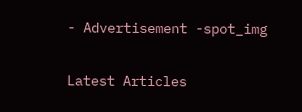- Advertisement -spot_img

Latest Articles